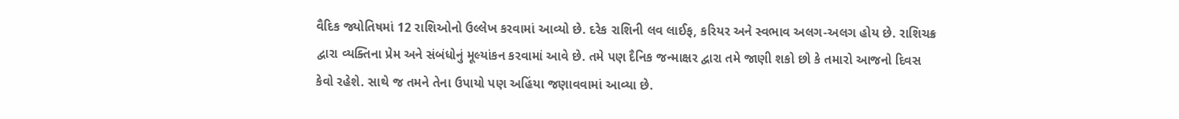વૈદિક જ્યોતિષમાં 12 રાશિઓનો ઉલ્લેખ કરવામાં આવ્યો છે. દરેક રાશિની લવ લાઈફ, કરિયર અને સ્વભાવ અલગ-અલગ હોય છે. રાશિચક્ર દ્વારા વ્યક્તિના પ્રેમ અને સંબંધોનું મૂલ્યાંકન કરવામાં આવે છે. તમે પણ દૈનિક જન્માક્ષર દ્વારા તમે જાણી શકો છો કે તમારો આજનો દિવસ કેવો રહેશે. સાથે જ તમને તેના ઉપાયો પણ અહિંયા જણાવવામાં આવ્યા છે.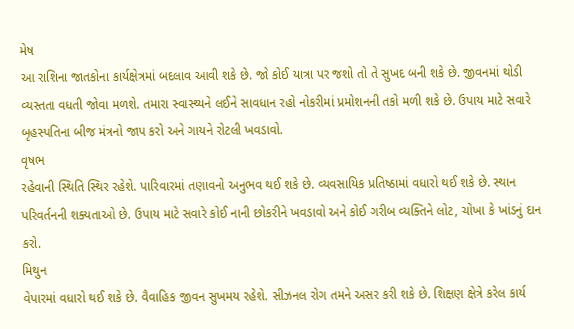મેષ
આ રાશિના જાતકોના કાર્યક્ષેત્રમાં બદલાવ આવી શકે છે. જો કોઈ યાત્રા પર જશો તો તે સુખદ બની શકે છે. જીવનમાં થોડી વ્યસ્તતા વધતી જોવા મળશે. તમારા સ્વાસ્થ્યને લઈને સાવધાન રહો નોકરીમાં પ્રમોશનની તકો મળી શકે છે. ઉપાય માટે સવારે બૃહસ્પતિના બીજ મંત્રનો જાપ કરો અને ગાયને રોટલી ખવડાવો.
વૃષભ
રહેવાની સ્થિતિ સ્થિર રહેશે. પારિવારમાં તણાવનો અનુભવ થઈ શકે છે. વ્યવસાયિક પ્રતિષ્ઠામાં વધારો થઈ શકે છે. સ્થાન પરિવર્તનની શક્યતાઓ છે. ઉપાય માટે સવારે કોઈ નાની છોકરીને ખવડાવો અને કોઈ ગરીબ વ્યક્તિને લોટ, ચોખા કે ખાંડનું દાન કરો.
મિથુન
વેપારમાં વધારો થઈ શકે છે. વૈવાહિક જીવન સુખમય રહેશે. સીઝનલ રોગ તમને અસર કરી શકે છે. શિક્ષણ ક્ષેત્રે કરેલ કાર્ય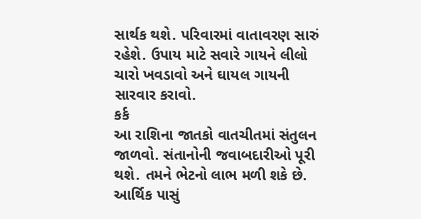સાર્થક થશે. પરિવારમાં વાતાવરણ સારું રહેશે. ઉપાય માટે સવારે ગાયને લીલો ચારો ખવડાવો અને ઘાયલ ગાયની સારવાર કરાવો.
કર્ક
આ રાશિના જાતકો વાતચીતમાં સંતુલન જાળવો. સંતાનોની જવાબદારીઓ પૂરી થશે. તમને ભેટનો લાભ મળી શકે છે. આર્થિક પાસું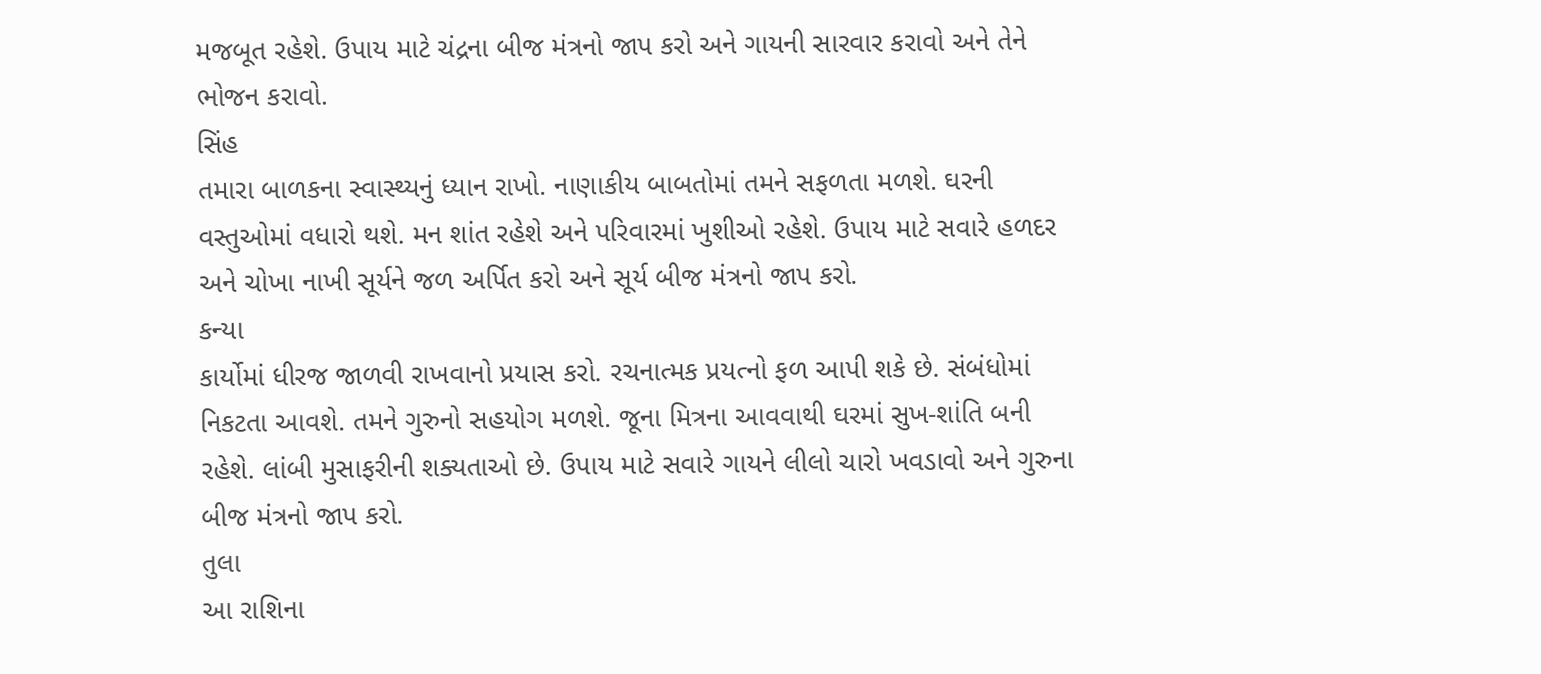મજબૂત રહેશે. ઉપાય માટે ચંદ્રના બીજ મંત્રનો જાપ કરો અને ગાયની સારવાર કરાવો અને તેને ભોજન કરાવો.
સિંહ
તમારા બાળકના સ્વાસ્થ્યનું ધ્યાન રાખો. નાણાકીય બાબતોમાં તમને સફળતા મળશે. ઘરની વસ્તુઓમાં વધારો થશે. મન શાંત રહેશે અને પરિવારમાં ખુશીઓ રહેશે. ઉપાય માટે સવારે હળદર અને ચોખા નાખી સૂર્યને જળ અર્પિત કરો અને સૂર્ય બીજ મંત્રનો જાપ કરો.
કન્યા
કાર્યોમાં ધીરજ જાળવી રાખવાનો પ્રયાસ કરો. રચનાત્મક પ્રયત્નો ફળ આપી શકે છે. સંબંધોમાં નિકટતા આવશે. તમને ગુરુનો સહયોગ મળશે. જૂના મિત્રના આવવાથી ઘરમાં સુખ-શાંતિ બની રહેશે. લાંબી મુસાફરીની શક્યતાઓ છે. ઉપાય માટે સવારે ગાયને લીલો ચારો ખવડાવો અને ગુરુના બીજ મંત્રનો જાપ કરો.
તુલા
આ રાશિના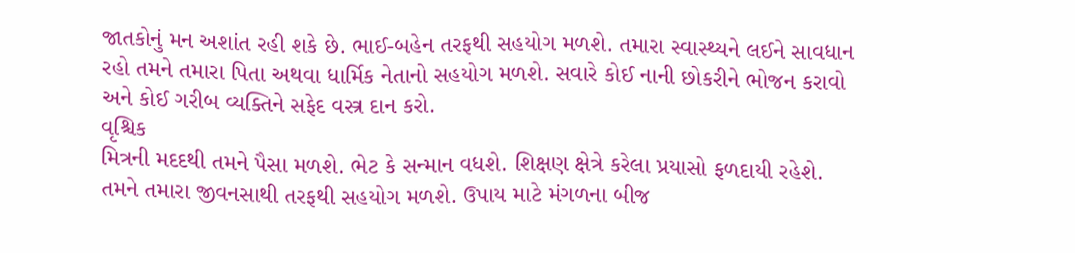જાતકોનું મન અશાંત રહી શકે છે. ભાઈ-બહેન તરફથી સહયોગ મળશે. તમારા સ્વાસ્થ્યને લઈને સાવધાન રહો તમને તમારા પિતા અથવા ધાર્મિક નેતાનો સહયોગ મળશે. સવારે કોઈ નાની છોકરીને ભોજન કરાવો અને કોઈ ગરીબ વ્યક્તિને સફેદ વસ્ત્ર દાન કરો.
વૃશ્ચિક
મિત્રની મદદથી તમને પૈસા મળશે. ભેટ કે સન્માન વધશે. શિક્ષણ ક્ષેત્રે કરેલા પ્રયાસો ફળદાયી રહેશે. તમને તમારા જીવનસાથી તરફથી સહયોગ મળશે. ઉપાય માટે મંગળના બીજ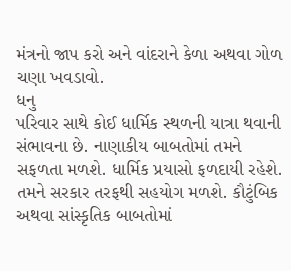મંત્રનો જાપ કરો અને વાંદરાને કેળા અથવા ગોળ ચણા ખવડાવો.
ધનુ
પરિવાર સાથે કોઈ ધાર્મિક સ્થળની યાત્રા થવાની સંભાવના છે. નાણાકીય બાબતોમાં તમને સફળતા મળશે. ધાર્મિક પ્રયાસો ફળદાયી રહેશે. તમને સરકાર તરફથી સહયોગ મળશે. કૌટુંબિક અથવા સાંસ્કૃતિક બાબતોમાં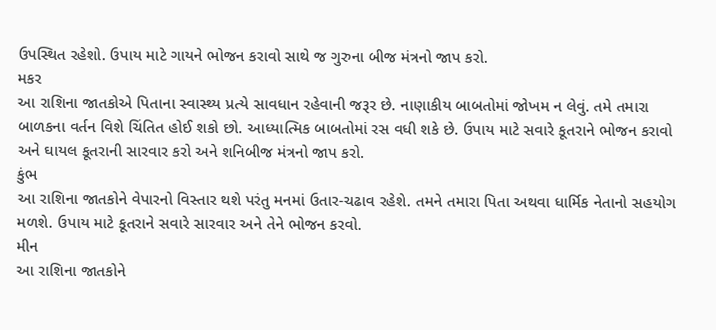ઉપસ્થિત રહેશો. ઉપાય માટે ગાયને ભોજન કરાવો સાથે જ ગુરુના બીજ મંત્રનો જાપ કરો.
મકર
આ રાશિના જાતકોએ પિતાના સ્વાસ્થ્ય પ્રત્યે સાવધાન રહેવાની જરૂર છે. નાણાકીય બાબતોમાં જોખમ ન લેવું. તમે તમારા બાળકના વર્તન વિશે ચિંતિત હોઈ શકો છો. આધ્યાત્મિક બાબતોમાં રસ વધી શકે છે. ઉપાય માટે સવારે કૂતરાને ભોજન કરાવો અને ઘાયલ કૂતરાની સારવાર કરો અને શનિબીજ મંત્રનો જાપ કરો.
કુંભ
આ રાશિના જાતકોને વેપારનો વિસ્તાર થશે પરંતુ મનમાં ઉતાર-ચઢાવ રહેશે. તમને તમારા પિતા અથવા ધાર્મિક નેતાનો સહયોગ મળશે. ઉપાય માટે કૂતરાને સવારે સારવાર અને તેને ભોજન કરવો.
મીન
આ રાશિના જાતકોને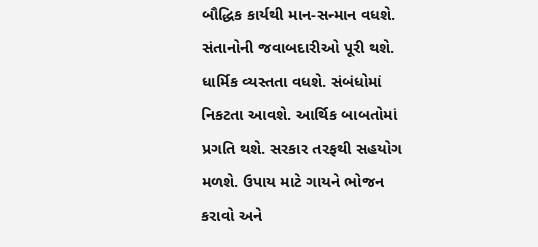બૌદ્ધિક કાર્યથી માન-સન્માન વધશે. સંતાનોની જવાબદારીઓ પૂરી થશે. ધાર્મિક વ્યસ્તતા વધશે. સંબંધોમાં નિકટતા આવશે. આર્થિક બાબતોમાં પ્રગતિ થશે. સરકાર તરફથી સહયોગ મળશે. ઉપાય માટે ગાયને ભોજન કરાવો અને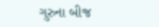ગુરુના બીજ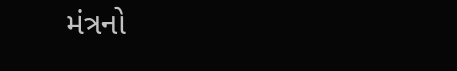મંત્રનો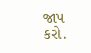જાપ કરો.